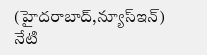(హైదరాబాద్,న్యూస్ఇన్)
నేటి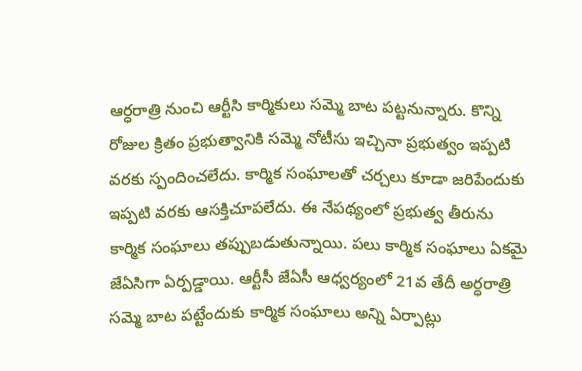ఆర్ధరాత్రి నుంచి ఆర్టీసి కార్మికులు సమ్మె బాట పట్టనున్నారు. కొన్ని రోజుల క్రితం ప్రభుత్వానికి సమ్మె నోటీసు ఇచ్చినా ప్రభుత్వం ఇప్పటి వరకు స్పందించలేదు. కార్మిక సంఘాలతో చర్చలు కూడా జరిపేందుకు ఇప్పటి వరకు ఆసక్తిచూపలేదు. ఈ నేపథ్యంలో ప్రభుత్వ తీరును కార్మిక సంఘాలు తప్పుబడుతున్నాయి. పలు కార్మిక సంఘాలు ఏకమై జేఏసిగా ఏర్పడ్డాయి. ఆర్టీసీ జేఏసీ ఆధ్వర్యంలో 21వ తేదీ అర్ధరాత్రి సమ్మె బాట పట్టేందుకు కార్మిక సంఘాలు అన్ని ఏర్పాట్లు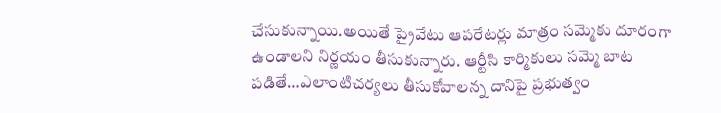చేసుకున్నాయి.అయితే ప్రైవేటు ఆపరేటర్లు మాత్రం సమ్మెకు దూరంగా ఉండాలని నిర్ణయం తీసుకున్నారు. ఆర్టీసి కార్మికులు సమ్మె బాట పడితే…ఎలాంటిచర్యలు తీసుకోవాలన్న దానిపై ప్రభుత్వం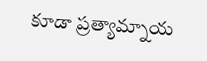కూడా ప్రత్యామ్నాయ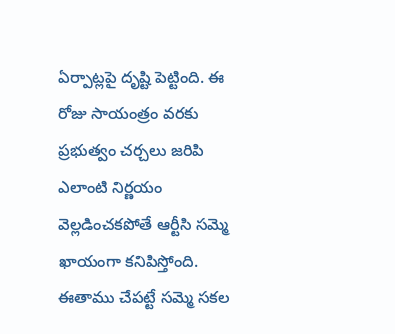ఏర్పాట్లపై దృష్టి పెట్టింది. ఈ రోజు సాయంత్రం వరకు ప్రభుత్వం చర్చలు జరిపి ఎలాంటి నిర్ణయం వెల్లడించకపోతే ఆర్టీసి సమ్మె ఖాయంగా కనిపిస్తోంది. ఈతాము చేపట్టే సమ్మె సకల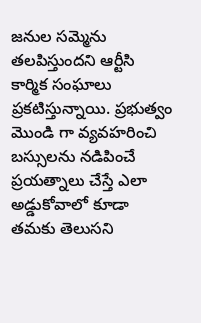జనుల సమ్మెను తలపిస్తుందని ఆర్టీసి కార్మిక సంఘాలు ప్రకటిస్తున్నాయి. ప్రభుత్వం మొండి గా వ్యవహరించి బస్సులను నడిపించే ప్రయత్నాలు చేస్తే ఎలా అడ్డుకోవాలో కూడా తమకు తెలుసని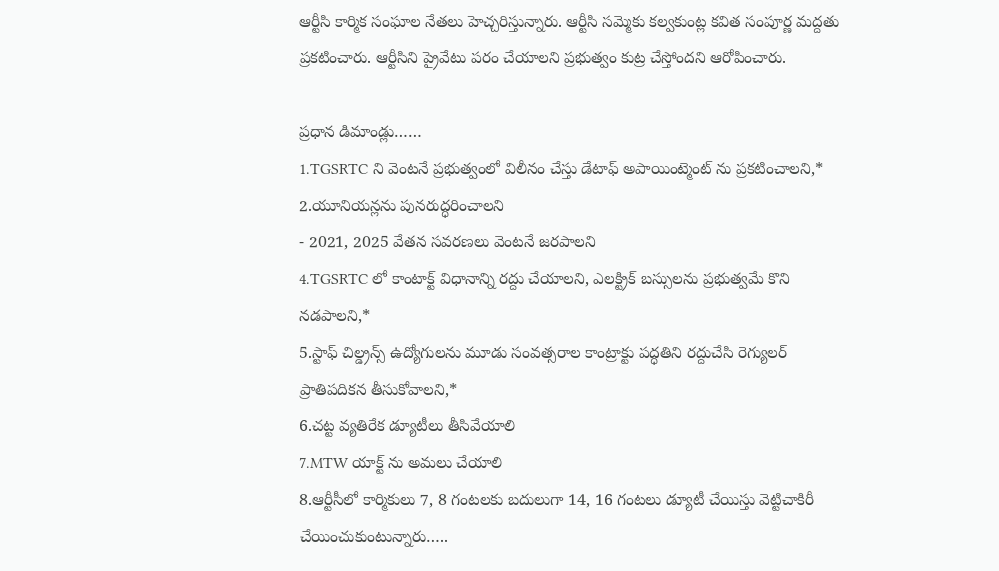ఆర్టీసి కార్మిక సంఘాల నేతలు హెచ్చరిస్తున్నారు. ఆర్టీసి సమ్మెకు కల్వకుంట్ల కవిత సంపూర్ణ మద్దతు ప్రకటించారు. ఆర్టీసిని ప్రైవేటు పరం చేయాలని ప్రభుత్వం కుట్ర చేస్తోందని ఆరోపించారు.

ప్రధాన డిమాండ్లు……
1.TGSRTC ని వెంటనే ప్రభుత్వంలో విలీనం చేస్తు డేటాఫ్ అపాయింట్మెంట్ ను ప్రకటించాలని,*
2.యూనియన్లను పునరుద్ధరించాలని
- 2021, 2025 వేతన సవరణలు వెంటనే జరపాలని
4.TGSRTC లో కాంటాక్ట్ విధానాన్ని రద్దు చేయాలని, ఎలక్ట్రిక్ బస్సులను ప్రభుత్వమే కొని నడపాలని,*
5.స్టాఫ్ చిల్డ్రన్స్ ఉద్యోగులను మూడు సంవత్సరాల కాంట్రాక్టు పద్ధతిని రద్దుచేసి రెగ్యులర్ ప్రాతిపదికన తీసుకోవాలని,*
6.చట్ట వ్యతిరేక డ్యూటీలు తీసివేయాలి
7.MTW యాక్ట్ ను అమలు చేయాలి
8.ఆర్టీసీలో కార్మికులు 7, 8 గంటలకు బదులుగా 14, 16 గంటలు డ్యూటీ చేయిస్తు వెట్టిచాకిరీ చేయించుకుంటున్నారు…..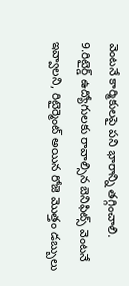వెంటనే కార్మికులపై పని భారాన్ని తగ్గించాలి.
9.రిటైర్డ్ ఉద్యోగులకు రావాల్సిన బెనిఫిట్స్ వెంటనే ఇవ్వాలని, రిటైర్మెంట్ అయిన రోజె మొత్తం డబ్బులు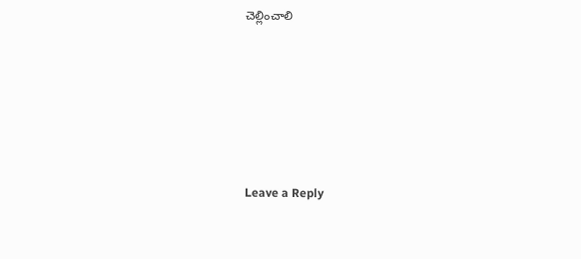చెల్లించాలి






Leave a Reply